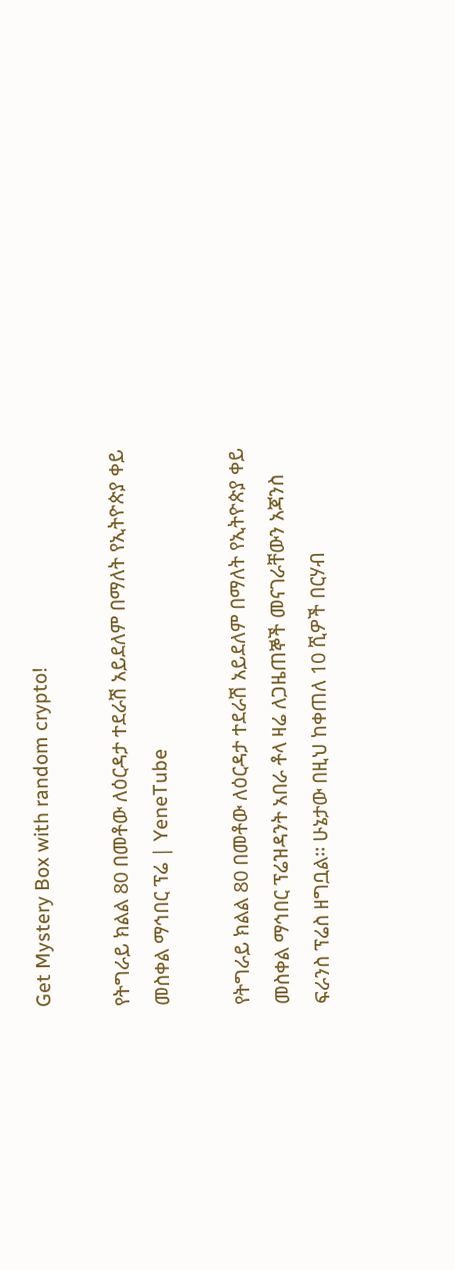Get Mystery Box with random crypto!

የትግራይ ክልል 80 በመቶው ለዕርዳታ ተደራሽ አይደለም በማለት የኢትዮጵያ ቀይ መስቀል ማኅበር ፕሬ | YeneTube

የትግራይ ክልል 80 በመቶው ለዕርዳታ ተደራሽ አይደለም በማለት የኢትዮጵያ ቀይ መስቀል ማኅበር ፕሬዝዳንት አበራ ቶላ ዛሬ ለጋዜጠኞች መናገራቸውን አጃንስ ፍራንስ ፕሬስ ዘግቧል፡፡ ሁኔታው በዚህ ከቀጠለ 10 ሺዎች በርሃብ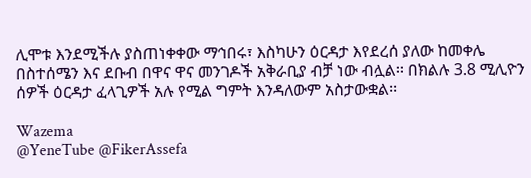ሊሞቱ እንደሚችሉ ያስጠነቀቀው ማኅበሩ፣ እስካሁን ዕርዳታ እየደረሰ ያለው ከመቀሌ በስተሰሜን እና ደቡብ በዋና ዋና መንገዶች አቅራቢያ ብቻ ነው ብሏል፡፡ በክልሉ 3.8 ሚሊዮን ሰዎች ዕርዳታ ፈላጊዎች አሉ የሚል ግምት እንዳለውም አስታውቋል፡፡

Wazema
@YeneTube @FikerAssefa